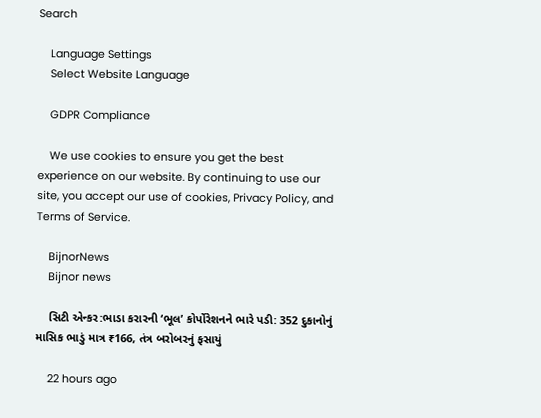Search

    Language Settings
    Select Website Language

    GDPR Compliance

    We use cookies to ensure you get the best experience on our website. By continuing to use our site, you accept our use of cookies, Privacy Policy, and Terms of Service.

    BijnorNews
    Bijnor news

    સિટી એન્કર:ભાડા કરારની ‘ભૂલ’ કોર્પોરેશનને ભારે પડી: 352 દુકાનોનું માસિક ભાડું માત્ર ₹166, તંત્ર બરોબરનું ફસાયું

    22 hours ago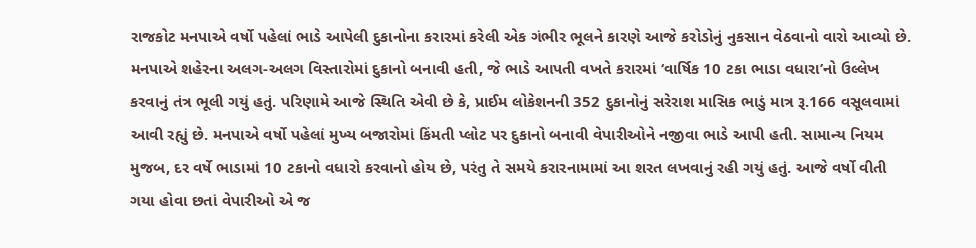રાજકોટ મનપાએ વર્ષો પહેલાં ભાડે આપેલી દુકાનોના કરારમાં કરેલી એક ગંભીર ભૂલને કારણે આજે કરોડોનું નુકસાન વેઠવાનો વારો આવ્યો છે. મનપાએ શહેરના અલગ-અલગ વિસ્તારોમાં દુકાનો બનાવી હતી, જે ભાડે આપતી વખતે કરારમાં ‘વાર્ષિક 10 ટકા ભાડા વધારા’નો ઉલ્લેખ કરવાનું તંત્ર ભૂલી ગયું હતું. પરિણામે આજે સ્થિતિ એવી છે કે, પ્રાઈમ લોકેશનની 352 દુકાનોનું સરેરાશ માસિક ભાડું માત્ર રૂ.166 વસૂલવામાં આવી રહ્યું છે. મનપાએ વર્ષો પહેલાં મુખ્ય બજારોમાં કિંમતી પ્લોટ પર દુકાનો બનાવી વેપારીઓને નજીવા ભાડે આપી હતી. સામાન્ય નિયમ મુજબ, દર વર્ષે ભાડામાં 10 ટકાનો વધારો કરવાનો હોય છે, પરંતુ તે સમયે કરારનામામાં આ શરત લખવાનું રહી ગયું હતું. આજે વર્ષો વીતી ગયા હોવા છતાં વેપારીઓ એ જ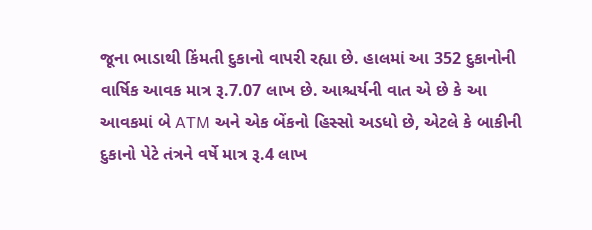જૂના ભાડાથી કિંમતી દુકાનો વાપરી રહ્યા છે. હાલમાં આ 352 દુકાનોની વાર્ષિક આવક માત્ર રૂ.7.07 લાખ છે. આશ્ચર્યની વાત એ છે કે આ આવકમાં બે ATM અને એક બેંકનો હિસ્સો અડધો છે, એટલે કે બાકીની દુકાનો પેટે તંત્રને વર્ષે માત્ર રૂ.4 લાખ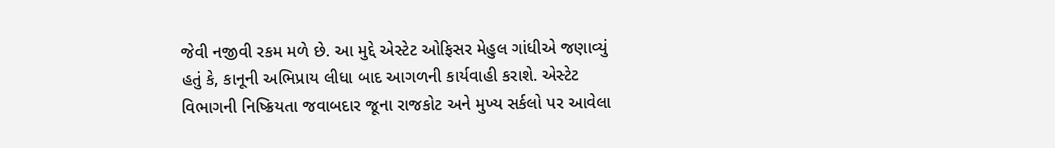જેવી નજીવી રકમ મળે છે. આ મુદ્દે એસ્ટેટ ઓફિસર મેહુલ ગાંધીએ જણાવ્યું હતું કે, કાનૂની અભિપ્રાય લીધા બાદ આગળની કાર્યવાહી કરાશે. એસ્ટેટ વિભાગની નિષ્ક્રિયતા જવાબદાર જૂના રાજકોટ અને મુખ્ય સર્કલો પર આવેલા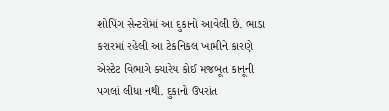શોપિંગ સેન્ટરોમાં આ દુકાનો આવેલી છે. ભાડા કરારમાં રહેલી આ ટેકનિકલ ખામીને કારણે એસ્ટેટ વિભાગે ક્યારેય કોઈ મજબૂત કાનૂની પગલાં લીધા નથી. દુકાનો ઉપરાંત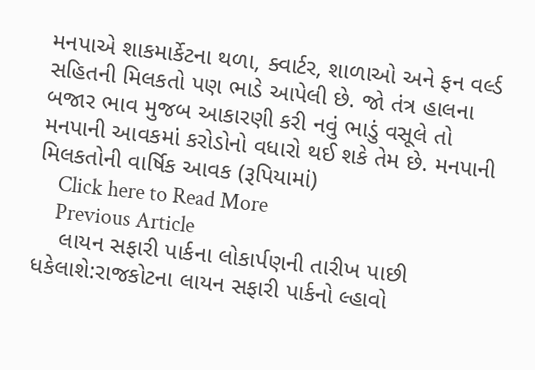મનપાએ શાકમાર્કેટના થળા, ક્વાર્ટર, શાળાઓ અને ફન વર્લ્ડ સહિતની મિલકતો પણ ભાડે આપેલી છે. જો તંત્ર હાલના બજાર ભાવ મુજબ આકારણી કરી નવું ભાડું વસૂલે તો મનપાની આવકમાં કરોડોનો વધારો થઈ શકે તેમ છે. મનપાની મિલકતોની વાર્ષિક આવક (રૂપિયામાં)
    Click here to Read More
    Previous Article
    લાયન સફારી પાર્કના લોકાર્પણની તારીખ પાછી ધકેલાશે:રાજકોટના લાયન સફારી પાર્કનો લ્હાવો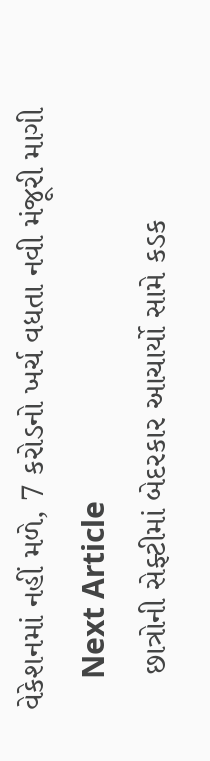વેકેશનમાં નહીં મળે, 7 કરોડનો ખર્ચ વધતા નવી મંજૂરી માગી
    Next Article
    છાત્રોની સેફ્ટીમાં બેદરકાર આચાર્યો સામે કડક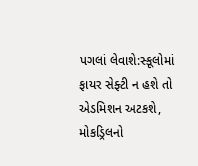પગલાં લેવાશે:સ્કૂલોમાં ફાયર સેફ્ટી ન હશે તો એડમિશન અટકશે, મોકડ્રિલનો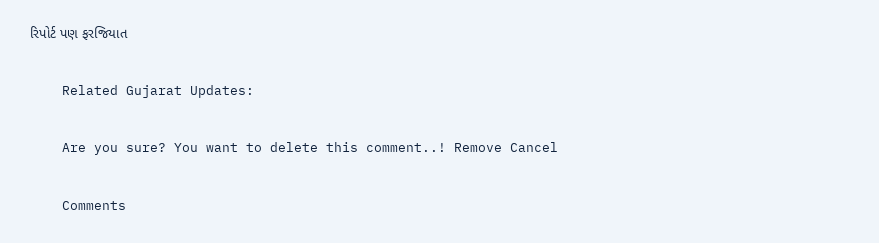રિપોર્ટ પણ ફરજિયાત

    Related Gujarat Updates:

    Are you sure? You want to delete this comment..! Remove Cancel

    Comments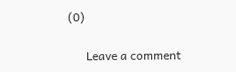(0)

      Leave a comment